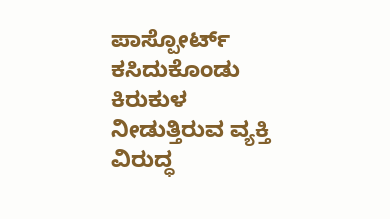ಪಾಸ್ಪೋರ್ಟ್ ಕಸಿದುಕೊಂಡು ಕಿರುಕುಳ ನೀಡುತ್ತಿರುವ ವ್ಯಕ್ತಿ ವಿರುದ್ಧ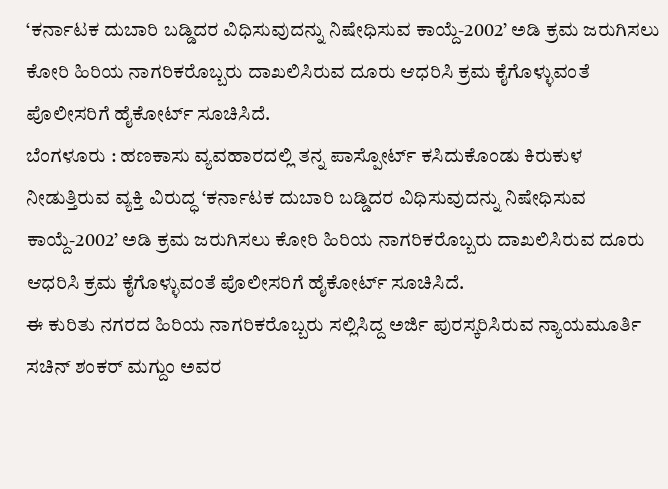‘ಕರ್ನಾಟಕ ದುಬಾರಿ ಬಡ್ಡಿದರ ವಿಧಿಸುವುದನ್ನು ನಿಷೇಧಿಸುವ ಕಾಯ್ದೆ-2002’ ಅಡಿ ಕ್ರಮ ಜರುಗಿಸಲು ಕೋರಿ ಹಿರಿಯ ನಾಗರಿಕರೊಬ್ಬರು ದಾಖಲಿಸಿರುವ ದೂರು ಆಧರಿಸಿ ಕ್ರಮ ಕೈಗೊಳ್ಳುವಂತೆ ಪೊಲೀಸರಿಗೆ ಹೈಕೋರ್ಟ್ ಸೂಚಿಸಿದೆ.
ಬೆಂಗಳೂರು : ಹಣಕಾಸು ವ್ಯವಹಾರದಲ್ಲಿ ತನ್ನ ಪಾಸ್ಪೋರ್ಟ್ ಕಸಿದುಕೊಂಡು ಕಿರುಕುಳ ನೀಡುತ್ತಿರುವ ವ್ಯಕ್ತಿ ವಿರುದ್ಧ ‘ಕರ್ನಾಟಕ ದುಬಾರಿ ಬಡ್ಡಿದರ ವಿಧಿಸುವುದನ್ನು ನಿಷೇಧಿಸುವ ಕಾಯ್ದೆ-2002’ ಅಡಿ ಕ್ರಮ ಜರುಗಿಸಲು ಕೋರಿ ಹಿರಿಯ ನಾಗರಿಕರೊಬ್ಬರು ದಾಖಲಿಸಿರುವ ದೂರು ಆಧರಿಸಿ ಕ್ರಮ ಕೈಗೊಳ್ಳುವಂತೆ ಪೊಲೀಸರಿಗೆ ಹೈಕೋರ್ಟ್ ಸೂಚಿಸಿದೆ.
ಈ ಕುರಿತು ನಗರದ ಹಿರಿಯ ನಾಗರಿಕರೊಬ್ಬರು ಸಲ್ಲಿಸಿದ್ದ ಅರ್ಜಿ ಪುರಸ್ಕರಿಸಿರುವ ನ್ಯಾಯಮೂರ್ತಿ ಸಚಿನ್ ಶಂಕರ್ ಮಗ್ದುಂ ಅವರ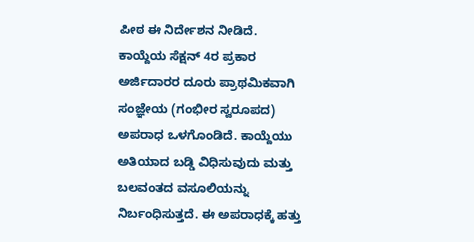ಪೀಠ ಈ ನಿರ್ದೇಶನ ನೀಡಿದೆ.
ಕಾಯ್ದೆಯ ಸೆಕ್ಷನ್ 4ರ ಪ್ರಕಾರ ಅರ್ಜಿದಾರರ ದೂರು ಪ್ರಾಥಮಿಕವಾಗಿ ಸಂಜ್ಞೇಯ (ಗಂಭೀರ ಸ್ವರೂಪದ) ಅಪರಾಧ ಒಳಗೊಂಡಿದೆ. ಕಾಯ್ದೆಯು ಅತಿಯಾದ ಬಡ್ಡಿ ವಿಧಿಸುವುದು ಮತ್ತು ಬಲವಂತದ ವಸೂಲಿಯನ್ನು ನಿರ್ಬಂಧಿಸುತ್ತದೆ. ಈ ಅಪರಾಧಕ್ಕೆ ಹತ್ತು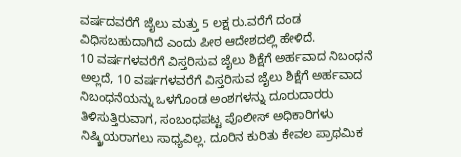ವರ್ಷದವರೆಗೆ ಜೈಲು ಮತ್ತು 5 ಲಕ್ಷ ರು.ವರೆಗೆ ದಂಡ ವಿಧಿಸಬಹುದಾಗಿದೆ ಎಂದು ಪೀಠ ಆದೇಶದಲ್ಲಿ ಹೇಳಿದೆ.
10 ವರ್ಷಗಳವರೆಗೆ ವಿಸ್ತರಿಸುವ ಜೈಲು ಶಿಕ್ಷೆಗೆ ಅರ್ಹವಾದ ನಿಬಂಧನೆ
ಅಲ್ಲದೆ, 10 ವರ್ಷಗಳವರೆಗೆ ವಿಸ್ತರಿಸುವ ಜೈಲು ಶಿಕ್ಷೆಗೆ ಅರ್ಹವಾದ ನಿಬಂಧನೆಯನ್ನು ಒಳಗೊಂಡ ಅಂಶಗಳನ್ನು ದೂರುದಾರರು ತಿಳಿಸುತ್ತಿರುವಾಗ, ಸಂಬಂಧಪಟ್ಟ ಪೊಲೀಸ್ ಅಧಿಕಾರಿಗಳು ನಿಷ್ಕ್ರಿಯರಾಗಲು ಸಾಧ್ಯವಿಲ್ಲ. ದೂರಿನ ಕುರಿತು ಕೇವಲ ಪ್ರಾಥಮಿಕ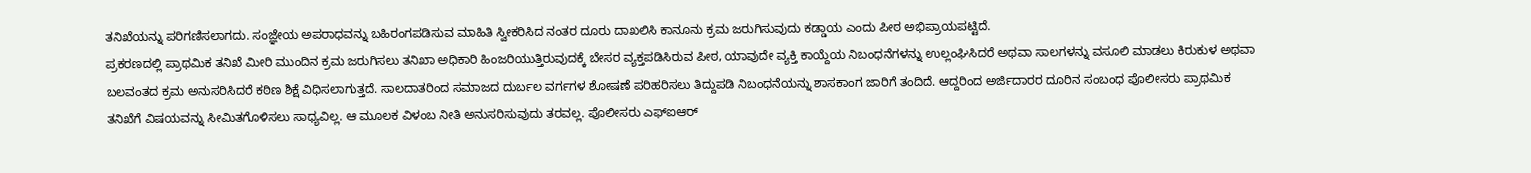ತನಿಖೆಯನ್ನು ಪರಿಗಣಿಸಲಾಗದು. ಸಂಜ್ಞೇಯ ಅಪರಾಧವನ್ನು ಬಹಿರಂಗಪಡಿಸುವ ಮಾಹಿತಿ ಸ್ವೀಕರಿಸಿದ ನಂತರ ದೂರು ದಾಖಲಿಸಿ ಕಾನೂನು ಕ್ರಮ ಜರುಗಿಸುವುದು ಕಡ್ಡಾಯ ಎಂದು ಪೀಠ ಅಭಿಪ್ರಾಯಪಟ್ಟಿದೆ.
ಪ್ರಕರಣದಲ್ಲಿ ಪ್ರಾಥಮಿಕ ತನಿಖೆ ಮೀರಿ ಮುಂದಿನ ಕ್ರಮ ಜರುಗಿಸಲು ತನಿಖಾ ಅಧಿಕಾರಿ ಹಿಂಜರಿಯುತ್ತಿರುವುದಕ್ಕೆ ಬೇಸರ ವ್ಯಕ್ತಪಡಿಸಿರುವ ಪೀಠ, ಯಾವುದೇ ವ್ಯಕ್ತಿ ಕಾಯ್ದೆಯ ನಿಬಂಧನೆಗಳನ್ನು ಉಲ್ಲಂಘಿಸಿದರೆ ಅಥವಾ ಸಾಲಗಳನ್ನು ವಸೂಲಿ ಮಾಡಲು ಕಿರುಕುಳ ಅಥವಾ ಬಲವಂತದ ಕ್ರಮ ಅನುಸರಿಸಿದರೆ ಕಠಿಣ ಶಿಕ್ಷೆ ವಿಧಿಸಲಾಗುತ್ತದೆ. ಸಾಲದಾತರಿಂದ ಸಮಾಜದ ದುರ್ಬಲ ವರ್ಗಗಳ ಶೋಷಣೆ ಪರಿಹರಿಸಲು ತಿದ್ದುಪಡಿ ನಿಬಂಧನೆಯನ್ನು ಶಾಸಕಾಂಗ ಜಾರಿಗೆ ತಂದಿದೆ. ಆದ್ದರಿಂದ ಅರ್ಜಿದಾರರ ದೂರಿನ ಸಂಬಂಧ ಪೊಲೀಸರು ಪ್ರಾಥಮಿಕ ತನಿಖೆಗೆ ವಿಷಯವನ್ನು ಸೀಮಿತಗೊಳಿಸಲು ಸಾಧ್ಯವಿಲ್ಲ. ಆ ಮೂಲಕ ವಿಳಂಬ ನೀತಿ ಅನುಸರಿಸುವುದು ತರವಲ್ಲ. ಪೊಲೀಸರು ಎಫ್ಐಆರ್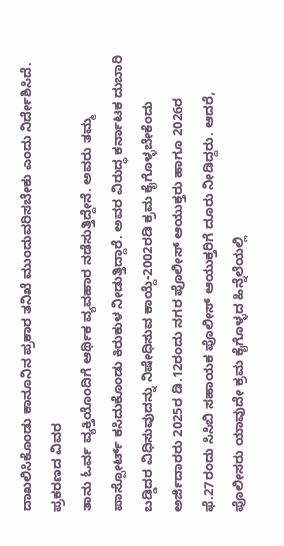ದಾಖಲಿಸಿಕೊಂಡು ಕಾನೂನಿನ ಪ್ರಕಾರ ತನಿಖೆ ಮುಂದುವರಿಸಬೇಕು ಎಂದು ನಿರ್ದೇಶಿಸಿದೆ.
ಪ್ರಕರಣದ ವಿವರ
ತಾನು ಓರ್ವ ವ್ಯಕ್ತಿಯೊಂದಿಗೆ ಆರ್ಥಿಕ ವ್ಯವಹಾರ ನಡೆಸುತ್ತಿದ್ದೇನೆ. ಅವರು ತಮ್ಮ ಪಾಸ್ಪೋರ್ಟ್ ಕಸಿದುಕೊಂಡು ಕಿರುಕುಳ ನೀಡುತ್ತಿದ್ದಾರೆ. ಅವರ ವಿರುದ್ಧ ಕರ್ನಾಟಕ ದುಬಾರಿ ಬಡ್ಡಿದರ ವಿಧಿಸುವುದನ್ನು ನಿಷೇಧಿಸುವ ಕಾಯ್ದೆ-2002ರಡಿ ಕ್ರಮ ಕೈಗೊಳ್ಳಬೇಕೆಂದು ಅರ್ಜಿದಾರರು 2025ರ ಡಿ.12ರಂದು ನಗರ ಪೊಲೀಸ್ ಆಯುಕ್ತರು ಹಾಗೂ 2026ರ ಫೆ.27ರಂದು ಸಿಸಿಬಿ ಸಹಾಯಕ ಪೊಲೀಸ್ ಆಯುಕ್ತರಿಗೆ ದೂರು ನೀಡಿದ್ದರು. ಆದರೆ, ಪೊಲೀಸರು ಯಾವುದೇ ಕ್ರಮ ಕೈಗೊಳ್ಳದ ಹಿನ್ನೆಲೆಯಲ್ಲಿ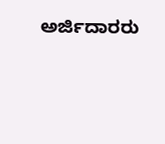ಅರ್ಜಿದಾರರು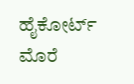ಹೈಕೋರ್ಟ್ ಮೊರೆ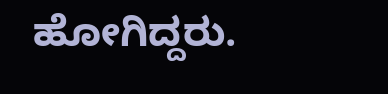ಹೋಗಿದ್ದರು.